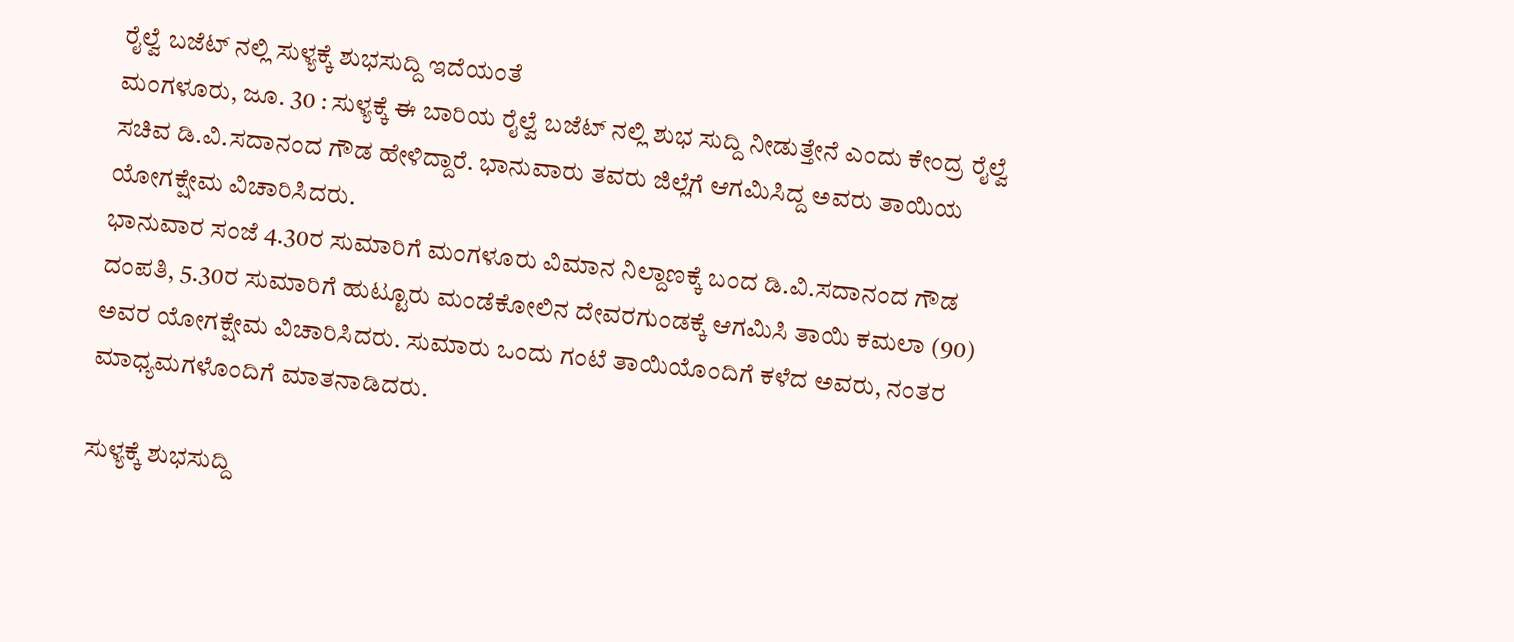ರೈಲ್ವೆ ಬಜೆಟ್ ನಲ್ಲಿ ಸುಳ್ಯಕ್ಕೆ ಶುಭಸುದ್ದಿ ಇದೆಯಂತೆ
ಮಂಗಳೂರು, ಜೂ. 30 : ಸುಳ್ಯಕ್ಕೆ ಈ ಬಾರಿಯ ರೈಲ್ವೆ ಬಜೆಟ್ ನಲ್ಲಿ ಶುಭ ಸುದ್ದಿ ನೀಡುತ್ತೇನೆ ಎಂದು ಕೇಂದ್ರ ರೈಲ್ವೆ ಸಚಿವ ಡಿ.ವಿ.ಸದಾನಂದ ಗೌಡ ಹೇಳಿದ್ದಾರೆ. ಭಾನುವಾರು ತವರು ಜಿಲ್ಲೆಗೆ ಆಗಮಿಸಿದ್ದ ಅವರು ತಾಯಿಯ ಯೋಗಕ್ಷೇಮ ವಿಚಾರಿಸಿದರು.
ಭಾನುವಾರ ಸಂಜೆ 4.30ರ ಸುಮಾರಿಗೆ ಮಂಗಳೂರು ವಿಮಾನ ನಿಲ್ದಾಣಕ್ಕೆ ಬಂದ ಡಿ.ವಿ.ಸದಾನಂದ ಗೌಡ ದಂಪತಿ, 5.30ರ ಸುಮಾರಿಗೆ ಹುಟ್ಟೂರು ಮಂಡೆಕೋಲಿನ ದೇವರಗುಂಡಕ್ಕೆ ಆಗಮಿಸಿ ತಾಯಿ ಕಮಲಾ (90) ಅವರ ಯೋಗಕ್ಷೇಮ ವಿಚಾರಿಸಿದರು. ಸುಮಾರು ಒಂದು ಗಂಟೆ ತಾಯಿಯೊಂದಿಗೆ ಕಳೆದ ಅವರು, ನಂತರ ಮಾಧ್ಯಮಗಳೊಂದಿಗೆ ಮಾತನಾಡಿದರು.

ಸುಳ್ಯಕ್ಕೆ ಶುಭಸುದ್ದಿ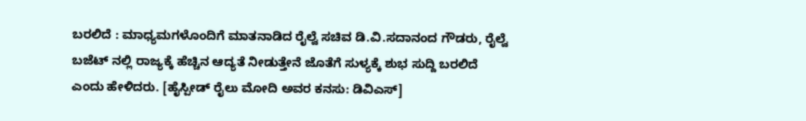ಬರಲಿದೆ : ಮಾಧ್ಯಮಗಳೊಂದಿಗೆ ಮಾತನಾಡಿದ ರೈಲ್ವೆ ಸಚಿವ ಡಿ.ವಿ.ಸದಾನಂದ ಗೌಡರು, ರೈಲ್ವೆ ಬಜೆಟ್ ನಲ್ಲಿ ರಾಜ್ಯಕ್ಕೆ ಹೆಚ್ಚಿನ ಆದ್ಯತೆ ನೀಡುತ್ತೇನೆ ಜೊತೆಗೆ ಸುಳ್ಯಕ್ಕೆ ಶುಭ ಸುದ್ದಿ ಬರಲಿದೆ ಎಂದು ಹೇಳಿದರು. [ಹೈಸ್ಪೀಡ್ ರೈಲು ಮೋದಿ ಅವರ ಕನಸು: ಡಿವಿಎಸ್]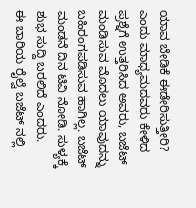ಯಾವ ಬೇಡಿಕೆ ಈಡೇರಿಸುತ್ತೀರಿ? ಎಂದು ಮಾಧ್ಯಮದವರು ಕೇಳಿದ ಪ್ರಶ್ನೆಗೆ ಉತ್ತರಿಸಿದ ಅವರು, ಬಜೆಟ್ ಮಂಡಿಸುವ ಮೊದಲು ಯಾವುದನ್ನು ಬಹಿರಂಗಪಡಿಸುವ ಹಾಗಿಲ್ಲ. ಬಜೆಟ್ ಮಂಡನೆ ದಿನ ಟಿವಿ ನೋಡಿ. ಸುಳ್ಯಕ್ಕೆ ಶುಭ ಸುದ್ದಿ ಬರಲಿದೆ ಎಂದರು.
ಈ ಬಾರಿಯ ರೈಲ್ವೆ ಬಜೆಟ್ ನಲ್ಲಿ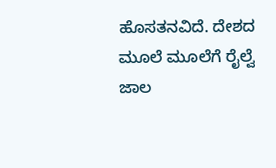ಹೊಸತನವಿದೆ. ದೇಶದ ಮೂಲೆ ಮೂಲೆಗೆ ರೈಲ್ವೆ ಜಾಲ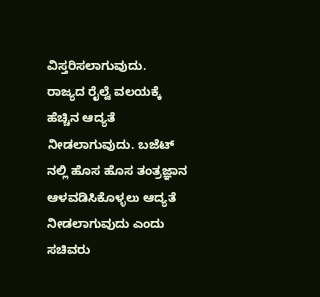ವಿಸ್ತರಿಸಲಾಗುವುದು. ರಾಜ್ಯದ ರೈಲ್ವೆ ವಲಯಕ್ಕೆ ಹೆಚ್ಚಿನ ಆದ್ಯತೆ ನೀಡಲಾಗುವುದು. ಬಜೆಟ್ ನಲ್ಲಿ ಹೊಸ ಹೊಸ ತಂತ್ರಜ್ಞಾನ ಆಳವಡಿಸಿಕೊಳ್ಳಲು ಆದ್ಯತೆ ನೀಡಲಾಗುವುದು ಎಂದು ಸಚಿವರು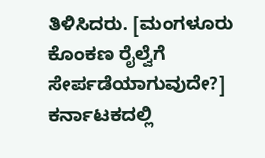ತಿಳಿಸಿದರು. [ಮಂಗಳೂರು ಕೊಂಕಣ ರೈಲ್ವೆಗೆ ಸೇರ್ಪಡೆಯಾಗುವುದೇ?]
ಕರ್ನಾಟಕದಲ್ಲಿ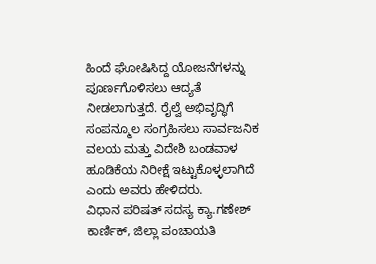ಹಿಂದೆ ಘೋಷಿಸಿದ್ದ ಯೋಜನೆಗಳನ್ನು ಪೂರ್ಣಗೊಳಿಸಲು ಆದ್ಯತೆ ನೀಡಲಾಗುತ್ತದೆ. ರೈಲ್ವೆ ಅಭಿವೃದ್ಧಿಗೆ ಸಂಪನ್ಮೂಲ ಸಂಗ್ರಹಿಸಲು ಸಾರ್ವಜನಿಕ ವಲಯ ಮತ್ತು ವಿದೇಶಿ ಬಂಡವಾಳ ಹೂಡಿಕೆಯ ನಿರೀಕ್ಷೆ ಇಟ್ಟುಕೊಳ್ಳಲಾಗಿದೆ ಎಂದು ಅವರು ಹೇಳಿದರು.
ವಿಧಾನ ಪರಿಷತ್ ಸದಸ್ಯ ಕ್ಯಾ.ಗಣೇಶ್ ಕಾರ್ಣಿಕ್, ಜಿಲ್ಲಾ ಪಂಚಾಯತಿ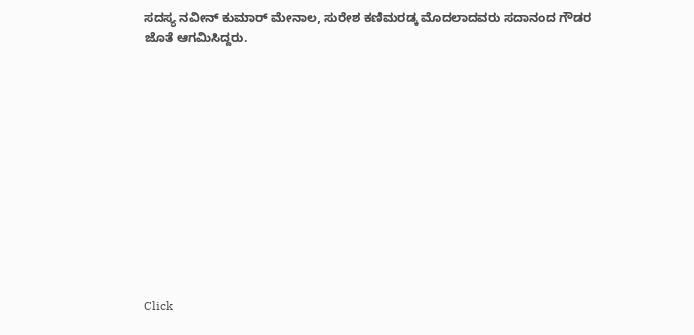ಸದಸ್ಯ ನವೀನ್ ಕುಮಾರ್ ಮೇನಾಲ, ಸುರೇಶ ಕಣಿಮರಡ್ಕ ಮೊದಲಾದವರು ಸದಾನಂದ ಗೌಡರ ಜೊತೆ ಆಗಮಿಸಿದ್ದರು.












Click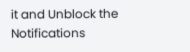it and Unblock the Notifications